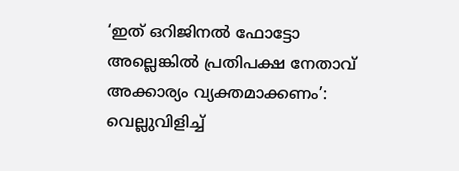‘ഇത് ഒറിജിനൽ ഫോട്ടോ അല്ലെങ്കിൽ പ്രതിപക്ഷ നേതാവ് അക്കാര്യം വ്യക്തമാക്കണം’: വെല്ലുവിളിച്ച്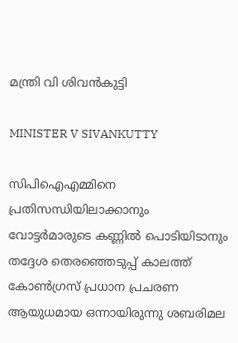മന്ത്രി വി ശിവൻകുട്ടി

MINISTER V SIVANKUTTY

സിപിഐഎമ്മിനെ പ്രതിസന്ധിയിലാക്കാനും വോട്ടർമാരുടെ കണ്ണിൽ പൊടിയിടാനും തദ്ദേശ തെരഞ്ഞെടുപ്പ് കാലത്ത് കോൺഗ്രസ് പ്രധാന പ്രചരണ ആയുധമായ ഒന്നായിരുന്നു ശബരിമല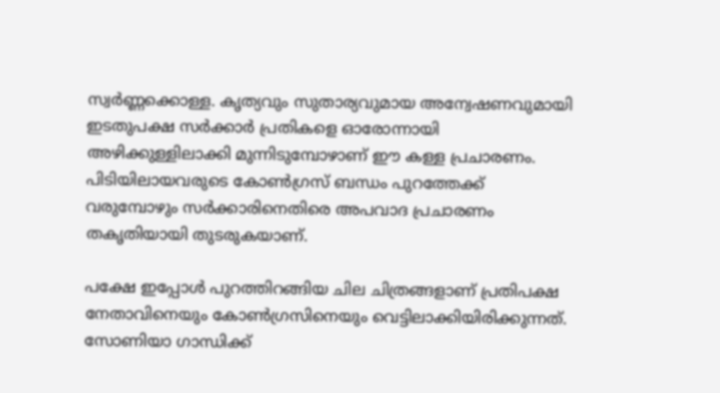സ്വർണ്ണക്കൊള്ള. കൃത്യവും സുതാര്യവുമായ അന്വേഷണവുമായി ഇടതുപക്ഷ സർക്കാർ പ്രതികളെ ഓരോന്നായി അഴിക്കുള്ളിലാക്കി മുന്നിടുമ്പോഴാണ് ഈ കള്ള പ്രചാരണം. പിടിയിലായവരുടെ കോൺഗ്രസ് ബന്ധം പുറത്തേക്ക് വരുമ്പോഴും സർക്കാരിനെതിരെ അപവാദ പ്രചാരണം തകൃതിയായി തുടരുകയാണ്.

പക്ഷേ ഇപ്പോൾ പുറത്തിറങ്ങിയ ചില ചിത്രങ്ങളാണ് പ്രതിപക്ഷ നേതാവിനെയും കോൺഗ്രസിനെയും ‌വെട്ടിലാക്കിയിരിക്കുന്നത്. സോണിയാ ഗാന്ധിക്ക്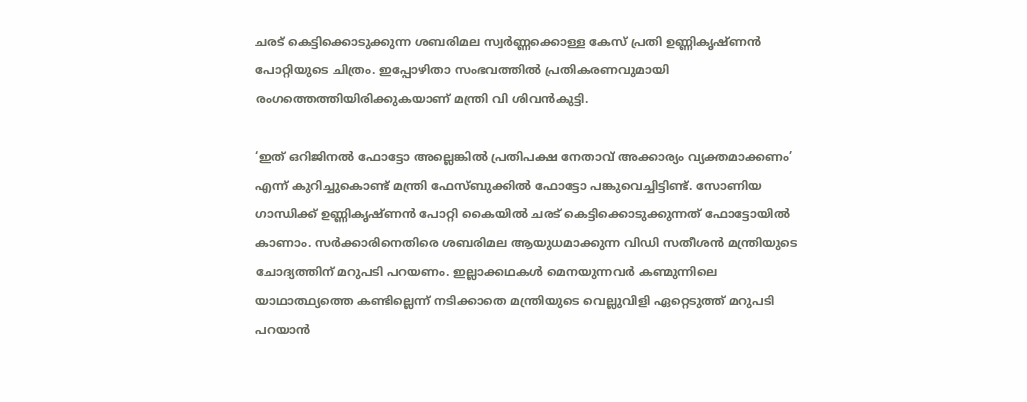ചരട് കെട്ടിക്കൊടുക്കുന്ന ശബരിമല സ്വർണ്ണക്കൊള്ള കേസ് പ്രതി ഉണ്ണികൃഷ്ണൻ പോറ്റിയുടെ ചിത്രം. ഇപ്പോഴിതാ സംഭവത്തിൽ പ്രതികരണവുമായി രംഗത്തെത്തിയിരിക്കുകയാണ് മന്ത്രി വി ശിവൻകുട്ടി.

‘ഇത് ഒറിജിനൽ ഫോട്ടോ അല്ലെങ്കിൽ പ്രതിപക്ഷ നേതാവ് അക്കാര്യം വ്യക്തമാക്കണം’ എന്ന് കുറിച്ചുകൊണ്ട് മന്ത്രി ഫേസ്ബുക്കിൽ ഫോട്ടോ പങ്കുവെച്ചിട്ടിണ്ട്. സോണിയ ഗാന്ധിക്ക് ഉണ്ണികൃഷ്ണൻ പോറ്റി കൈയിൽ ചരട് കെട്ടിക്കൊടുക്കുന്നത് ഫോട്ടോയിൽ കാണാം. സർക്കാരിനെതിരെ ശബരിമല ആയുധമാക്കുന്ന വിഡി സതീശൻ മന്ത്രിയുടെ ചോദ്യത്തിന് മറുപടി പറയണം. ഇല്ലാക്കഥകൾ മെനയുന്നവർ കണ്മുന്നിലെ യാഥാ‌ത്ഥ്യത്തെ കണ്ടില്ലെന്ന് നടിക്കാതെ മന്ത്രിയുടെ വെല്ലുവിളി ഏറ്റെടുത്ത് മറുപടി പറയാൻ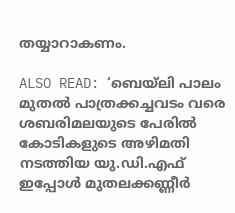തയ്യാറാകണം.

ALSO READ: ‘ബെയ്ലി പാലം മുതൽ പാത്രക്കച്ചവടം വരെ ശബരിമലയുടെ പേരിൽ കോടികളുടെ അഴിമതി നടത്തിയ യു.ഡി.എഫ് ഇപ്പോൾ മുതലക്കണ്ണീർ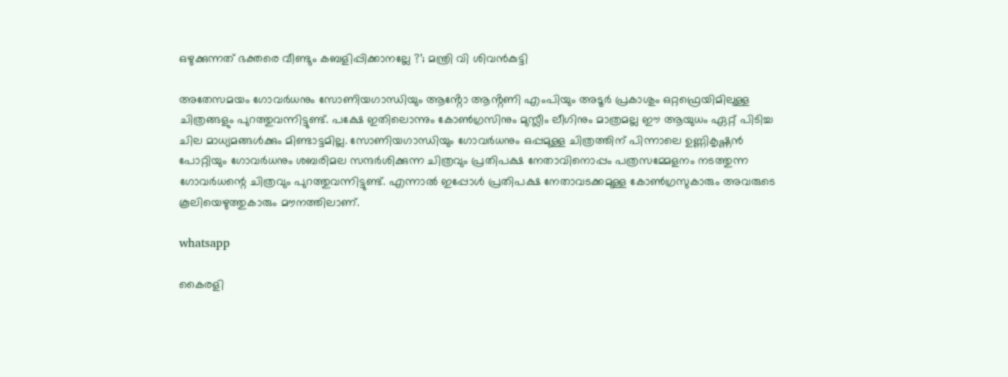ഒഴുക്കുന്നത് ഭക്തരെ വീണ്ടും കബളിപ്പിക്കാനല്ലേ ?’; മന്ത്രി വി ശിവൻകുട്ടി

അതേസമയം ഗോവർധനും സോണിയഗാന്ധിയും ആൻ്റോ ആൻ്റണി എംപിയും അടൂർ പ്രകാശും ഒറ്റഫ്രെയിമിലുള്ള ചിത്രങ്ങളും പുറത്തുവന്നിട്ടുണ്ട്. പക്ഷേ ഇതിലൊന്നും കോൺഗ്രസിനും മുസ്ലീം ലീഗിനും മാത്രമല്ല ഈ ആയുധം ഏറ്റ് പിടിച്ച ചില മാധ്യമങ്ങൾക്കും മിണ്ടാട്ടമില്ല. സോണിയഗാന്ധിയും ഗോവർധനും ഒപ്പമുള്ള ചിത്രത്തിന് പിന്നാലെ ഉണ്ണികൃഷ്ണൻ പോറ്റിയും ഗോവർധനും ശബരിമല സന്ദർശിക്കുന്ന ചിത്രവും പ്രതിപക്ഷ നേതാവിനൊപ്പം പത്രസമ്മേളനം നടത്തുന്ന ഗോവർധന്റെ ചിത്രവും പുറത്തുവന്നിട്ടുണ്ട്. എന്നാൽ ഇപ്പോൾ പ്രതിപക്ഷ നേതാവടക്കമുള്ള കോൺഗ്രസുകാരും അവരുടെ കൂലിയെഴുത്തുകാരും മൗനത്തിലാണ്.

whatsapp

കൈരളി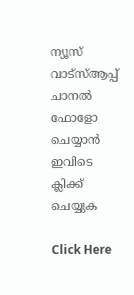ന്യൂസ് വാട്‌സ്ആപ്പ് ചാനല്‍ ഫോളോ ചെയ്യാന്‍ ഇവിടെ ക്ലിക്ക് ചെയ്യുക

Click Here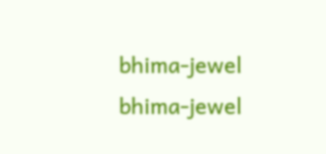bhima-jewel
bhima-jewel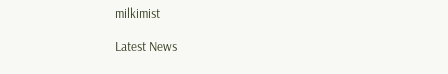milkimist

Latest News